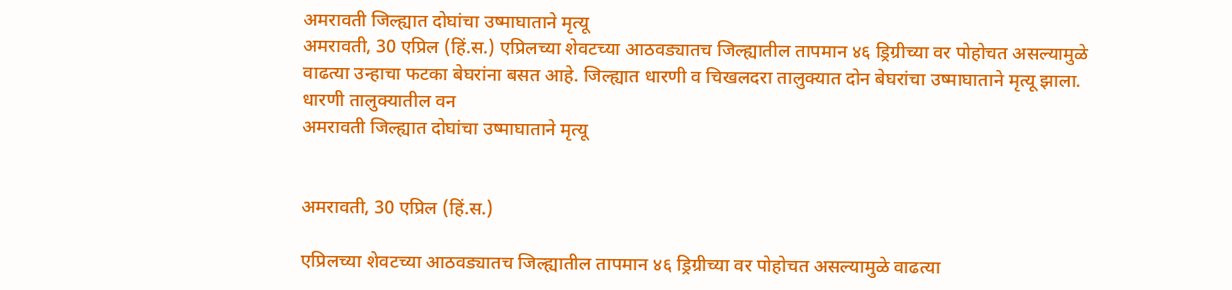अमरावती जिल्ह्यात दोघांचा उष्माघाताने मृत्यू
अमरावती, 30 एप्रिल (हिं.स.) एप्रिलच्या शेवटच्या आठवड्यातच जिल्ह्यातील तापमान ४६ ड्रिग्रीच्या वर पोहोचत असल्यामुळे वाढत्या उन्हाचा फटका बेघरांना बसत आहे. जिल्ह्यात धारणी व चिखलदरा तालुक्यात दोन बेघरांचा उष्माघाताने मृत्यू झाला. धारणी तालुक्यातील वन
अमरावती जिल्ह्यात दोघांचा उष्माघाताने मृत्यू


अमरावती, 30 एप्रिल (हिं.स.)

एप्रिलच्या शेवटच्या आठवड्यातच जिल्ह्यातील तापमान ४६ ड्रिग्रीच्या वर पोहोचत असल्यामुळे वाढत्या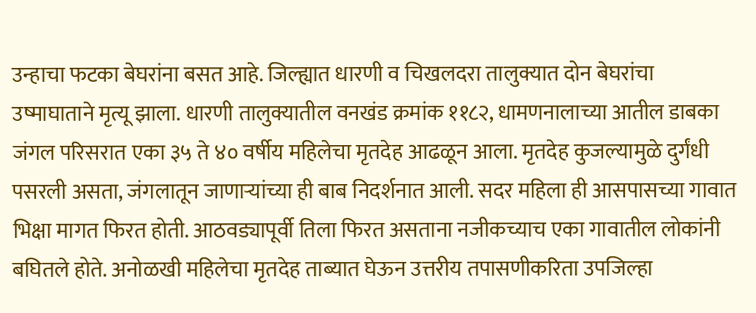उन्हाचा फटका बेघरांना बसत आहे. जिल्ह्यात धारणी व चिखलदरा तालुक्यात दोन बेघरांचा उष्माघाताने मृत्यू झाला. धारणी तालुक्यातील वनखंड क्रमांक ११८२, धामणनालाच्या आतील डाबका जंगल परिसरात एका ३५ ते ४० वर्षीय महिलेचा मृतदेह आढळून आला. मृतदेह कुजल्यामुळे दुर्गंधी पसरली असता, जंगलातून जाणाऱ्यांच्या ही बाब निदर्शनात आली. सदर महिला ही आसपासच्या गावात भिक्षा मागत फिरत होती. आठवड्यापूर्वी तिला फिरत असताना नजीकच्याच एका गावातील लोकांनी बघितले होते. अनोळखी महिलेचा मृतदेह ताब्यात घेऊन उत्तरीय तपासणीकरिता उपजिल्हा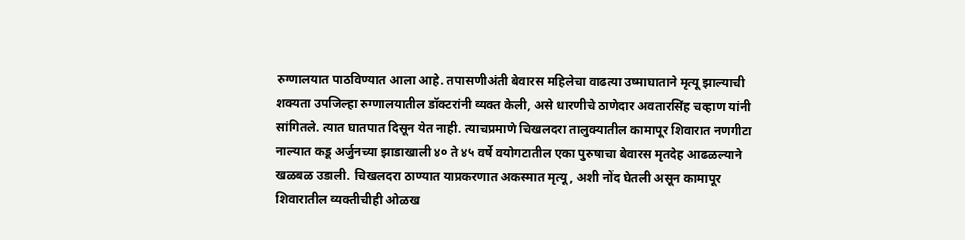रुग्णालयात पाठविण्यात आला आहे. तपासणीअंती बेवारस महिलेचा वाढत्या उष्माघाताने मृत्यू झाल्याची शक्यता उपजिल्हा रुग्णालयातील डॉक्टरांनी व्यक्त केली, असे धारणीचे ठाणेदार अवतारसिंह चव्हाण यांनी सांगितले. त्यात घातपात दिसून येत नाही. त्याचप्रमाणे चिखलदरा तालुक्यातील कामापूर शिवारात नणगीटा नाल्यात कडू अर्जुनच्या झाडाखाली ४० ते ४५ वर्षे वयोगटातील एका पुरुषाचा बेवारस मृतदेह आढळल्याने खळबळ उडाली. चिखलदरा ठाण्यात याप्रकरणात अकस्मात मृत्यू, अशी नोंद घेतली असून कामापूर शिवारातील व्यक्तीचीही ओळख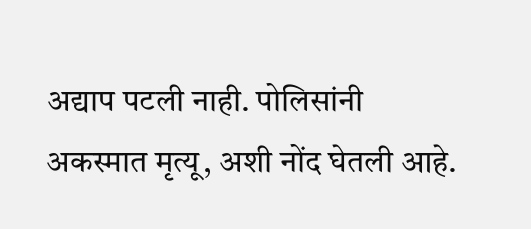अद्याप पटली नाही. पोलिसांनी अकस्मात मृत्यू, अशी नोंद घेतली आहे.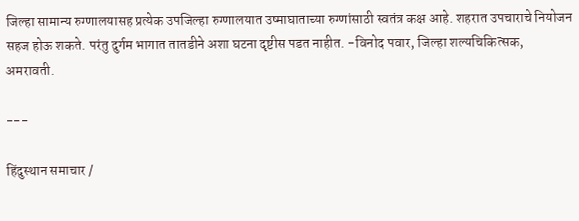जिल्हा सामान्य रुग्णालयासह प्रत्येक उपजिल्हा रुग्णालयात उष्माघाताच्या रुग्णांसाठी स्वतंत्र कक्ष आहे. शहरात उपचाराचे नियोजन सहज होऊ शकते. परंतु दुर्गम भागात तातडीने अशा घटना दृष्टीस पडत नाहीत. -विनोद पवार, जिल्हा शल्यचिकित्सक, अमरावती.

---

हिंदुस्थान समाचार /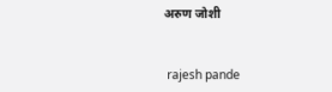अरुण जोशी


 rajesh pande